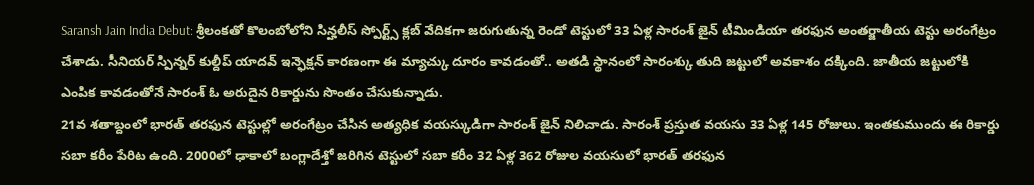Saransh Jain India Debut: శ్రీలంకతో కొలంబోలోని సిన్హలీస్ స్పోర్ట్స్ క్లబ్ వేదికగా జరుగుతున్న రెండో టెస్టులో 33 ఏళ్ల సారంశ్ జైన్ టీమిండియా తరఫున అంతర్జాతీయ టెస్టు అరంగేట్రం చేశాడు. సీనియర్ స్పిన్నర్ కుల్దీప్ యాదవ్ ఇన్ఫెక్షన్ కారణంగా ఈ మ్యాచ్కు దూరం కావడంతో.. అతడి స్థానంలో సారంశ్కు తుది జట్టులో అవకాశం దక్కింది. జాతీయ జట్టులోకి ఎంపిక కావడంతోనే సారంశ్ ఓ అరుదైన రికార్డును సొంతం చేసుకున్నాడు.
21వ శతాబ్దంలో భారత్ తరఫున టెస్టుల్లో అరంగేట్రం చేసిన అత్యధిక వయస్కుడిగా సారంశ్ జైన్ నిలిచాడు. సారంశ్ ప్రస్తుత వయసు 33 ఏళ్ల 145 రోజులు. ఇంతకుముందు ఈ రికార్డు సబా కరీం పేరిట ఉంది. 2000లో ఢాకాలో బంగ్లాదేశ్తో జరిగిన టెస్టులో సబా కరీం 32 ఏళ్ల 362 రోజుల వయసులో భారత్ తరఫున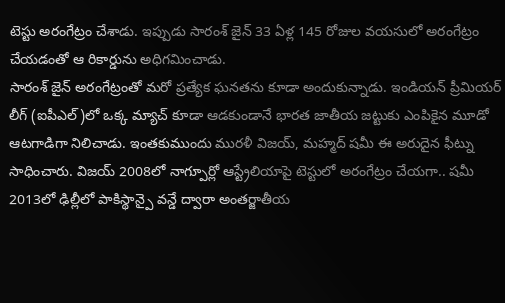టెస్టు అరంగేట్రం చేశాడు. ఇప్పుడు సారంశ్ జైన్ 33 ఏళ్ల 145 రోజుల వయసులో అరంగేట్రం చేయడంతో ఆ రికార్డును అధిగమించాడు.
సారంశ్ జైన్ అరంగేట్రంతో మరో ప్రత్యేక ఘనతను కూడా అందుకున్నాడు. ఇండియన్ ప్రీమియర్ లీగ్ (ఐపీఎల్)లో ఒక్క మ్యాచ్ కూడా ఆడకుండానే భారత జాతీయ జట్టుకు ఎంపికైన మూడో ఆటగాడిగా నిలిచాడు. ఇంతకుముందు మురళీ విజయ్, మహ్మద్ షమీ ఈ అరుదైన ఫీట్ను సాధించారు. విజయ్ 2008లో నాగ్పూర్లో ఆస్ట్రేలియాపై టెస్టులో అరంగేట్రం చేయగా.. షమీ 2013లో ఢిల్లీలో పాకిస్థాన్పై వన్డే ద్వారా అంతర్జాతీయ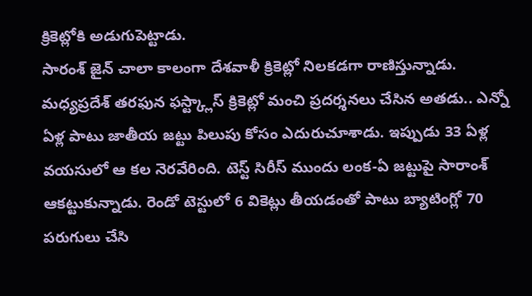క్రికెట్లోకి అడుగుపెట్టాడు.
సారంశ్ జైన్ చాలా కాలంగా దేశవాళీ క్రికెట్లో నిలకడగా రాణిస్తున్నాడు. మధ్యప్రదేశ్ తరఫున ఫస్ట్క్లాస్ క్రికెట్లో మంచి ప్రదర్శనలు చేసిన అతడు.. ఎన్నో ఏళ్ల పాటు జాతీయ జట్టు పిలుపు కోసం ఎదురుచూశాడు. ఇప్పుడు 33 ఏళ్ల వయసులో ఆ కల నెరవేరింది. టెస్ట్ సిరీస్ ముందు లంక-ఏ జట్టుపై సారాంశ్ ఆకట్టుకున్నాడు. రెండో టెస్టులో 6 వికెట్లు తీయడంతో పాటు బ్యాటింగ్లో 70 పరుగులు చేసి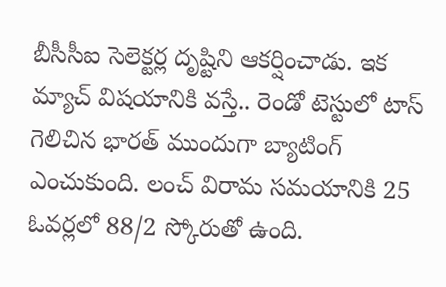బీసీసీఐ సెలెక్టర్ల దృష్టిని ఆకర్షించాడు. ఇక మ్యాచ్ విషయానికి వస్తే.. రెండో టెస్టులో టాస్ గెలిచిన భారత్ ముందుగా బ్యాటింగ్ ఎంచుకుంది. లంచ్ విరామ సమయానికి 25 ఓవర్లలో 88/2 స్కోరుతో ఉంది.